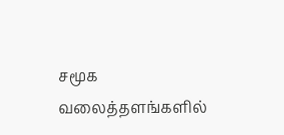சமூக வலைத்தளங்களில்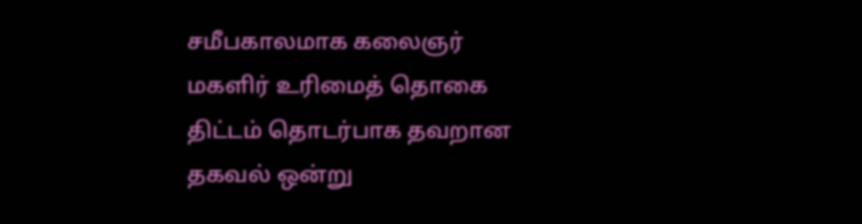சமீபகாலமாக கலைஞர் மகளிர் உரிமைத் தொகை திட்டம் தொடர்பாக தவறான தகவல் ஒன்று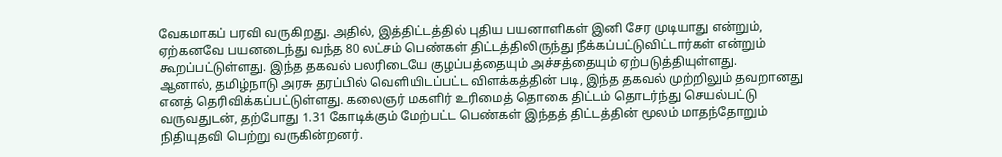வேகமாகப் பரவி வருகிறது. அதில், இத்திட்டத்தில் புதிய பயனாளிகள் இனி சேர முடியாது என்றும், ஏற்கனவே பயனடைந்து வந்த 80 லட்சம் பெண்கள் திட்டத்திலிருந்து நீக்கப்பட்டுவிட்டார்கள் என்றும் கூறப்பட்டுள்ளது. இந்த தகவல் பலரிடையே குழப்பத்தையும் அச்சத்தையும் ஏற்படுத்தியுள்ளது.
ஆனால், தமிழ்நாடு அரசு தரப்பில் வெளியிடப்பட்ட விளக்கத்தின் படி, இந்த தகவல் முற்றிலும் தவறானது எனத் தெரிவிக்கப்பட்டுள்ளது. கலைஞர் மகளிர் உரிமைத் தொகை திட்டம் தொடர்ந்து செயல்பட்டு வருவதுடன், தற்போது 1.31 கோடிக்கும் மேற்பட்ட பெண்கள் இந்தத் திட்டத்தின் மூலம் மாதந்தோறும் நிதியுதவி பெற்று வருகின்றனர்.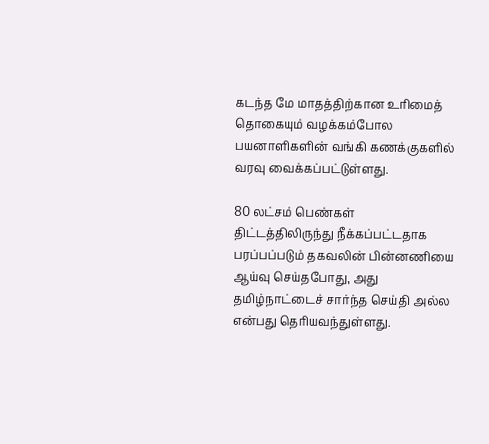கடந்த மே மாதத்திற்கான உரிமைத் தொகையும் வழக்கம்போல பயனாளிகளின் வங்கி கணக்குகளில் வரவு வைக்கப்பட்டுள்ளது.

80 லட்சம் பெண்கள் திட்டத்திலிருந்து நீக்கப்பட்டதாக பரப்பப்படும் தகவலின் பின்னணியை ஆய்வு செய்தபோது, அது தமிழ்நாட்டைச் சார்ந்த செய்தி அல்ல என்பது தெரியவந்துள்ளது.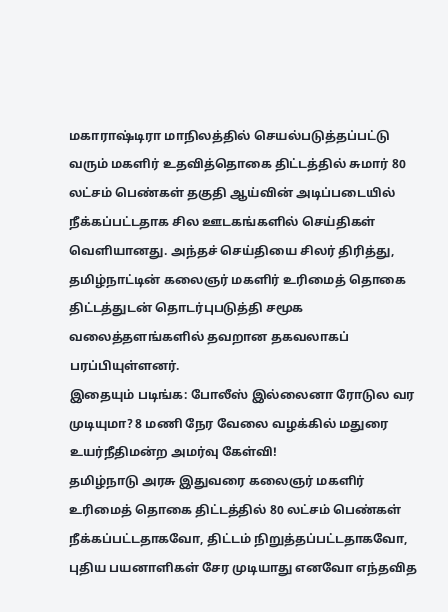மகாராஷ்டிரா மாநிலத்தில் செயல்படுத்தப்பட்டு வரும் மகளிர் உதவித்தொகை திட்டத்தில் சுமார் 80 லட்சம் பெண்கள் தகுதி ஆய்வின் அடிப்படையில் நீக்கப்பட்டதாக சில ஊடகங்களில் செய்திகள் வெளியானது. அந்தச் செய்தியை சிலர் திரித்து, தமிழ்நாட்டின் கலைஞர் மகளிர் உரிமைத் தொகை திட்டத்துடன் தொடர்புபடுத்தி சமூக வலைத்தளங்களில் தவறான தகவலாகப் பரப்பியுள்ளனர்.
இதையும் படிங்க: போலீஸ் இல்லைனா ரோடுல வர முடியுமா? 8 மணி நேர வேலை வழக்கில் மதுரை உயர்நீதிமன்ற அமர்வு கேள்வி!
தமிழ்நாடு அரசு இதுவரை கலைஞர் மகளிர் உரிமைத் தொகை திட்டத்தில் 80 லட்சம் பெண்கள் நீக்கப்பட்டதாகவோ, திட்டம் நிறுத்தப்பட்டதாகவோ, புதிய பயனாளிகள் சேர முடியாது எனவோ எந்தவித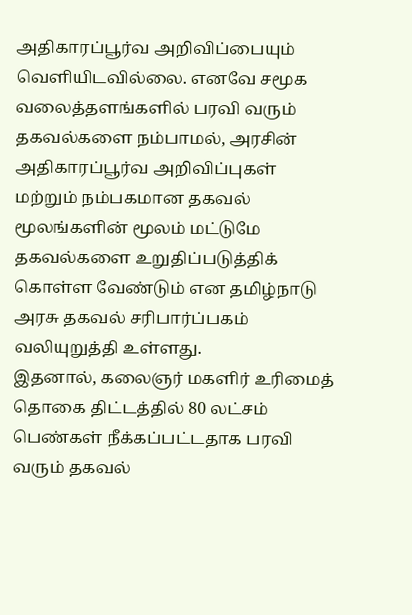அதிகாரப்பூர்வ அறிவிப்பையும் வெளியிடவில்லை. எனவே சமூக வலைத்தளங்களில் பரவி வரும் தகவல்களை நம்பாமல், அரசின் அதிகாரப்பூர்வ அறிவிப்புகள் மற்றும் நம்பகமான தகவல் மூலங்களின் மூலம் மட்டுமே தகவல்களை உறுதிப்படுத்திக் கொள்ள வேண்டும் என தமிழ்நாடு அரசு தகவல் சரிபார்ப்பகம் வலியுறுத்தி உள்ளது.
இதனால், கலைஞர் மகளிர் உரிமைத் தொகை திட்டத்தில் 80 லட்சம் பெண்கள் நீக்கப்பட்டதாக பரவி வரும் தகவல்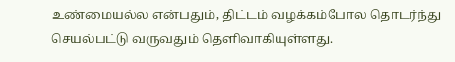உண்மையல்ல என்பதும், திட்டம் வழக்கம்போல தொடர்ந்து செயல்பட்டு வருவதும் தெளிவாகியுள்ளது.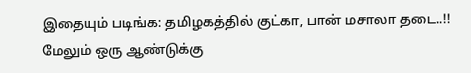இதையும் படிங்க: தமிழகத்தில் குட்கா, பான் மசாலா தடை..!! மேலும் ஒரு ஆண்டுக்கு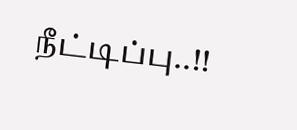நீட்டிப்பு..!!